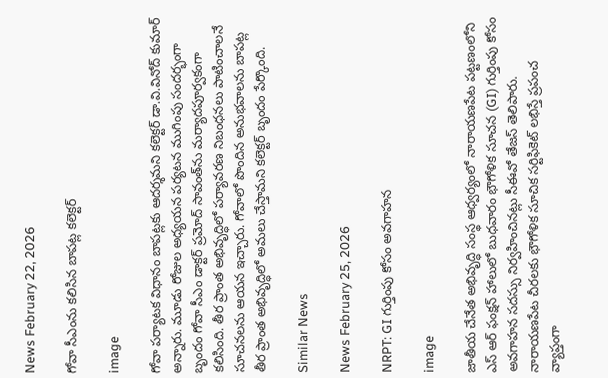News February 22, 2026

గోవా సీఎంను కలిసిన బాపట్ల కలెక్టర్

image

గోవా పర్యాటక విధానం బాపట్లకు ఆదర్శమని కలెక్టర్ డా.వి.వినోద్ కుమార్ అన్నారు. మూడు రోజుల అధ్యయన పర్యటన ముగింపు సందర్భంగా బృందం గోవా సీఎం డాక్టర్ ప్రమోద్ సావంత్‌ను మర్యాదపూర్వకంగా కలిసింది. తీర ప్రాంత అభివృద్ధిలో పర్యావరణ నిబంధనలు పాటించాలనే సూచనలను ఆయన ఇచ్చారు. గోవాలో పొందిన అనుభవాలను బాపట్ల తీర ప్రాంత అభివృద్ధిలో అమలు చేస్తామని కలెక్టర్ బృందం పేర్కొంది.

Similar News

News February 25, 2026

NRPT: GI గుర్తింపు కోసం అవగాహన

image

జాతీయ చేనేత అభివృద్ధి సంస్థ ఆధ్వర్యంలో నారాయణపేట పట్టణంలోని ఎస్ ఆర్ ఫంక్షన్ హాలులో బుధవారం భౌగోళిక సూచన (GI) గుర్తింపు కోసం అవగాహన సదస్సు నిర్వహించినట్లు సీఈవో తేజస్ తెలిపారు. నారాయణపేట చీరలకు భౌగోళిక సూచిక సర్టిఫికెట్ లభిస్తే ప్రపంచ వ్యాప్తంగా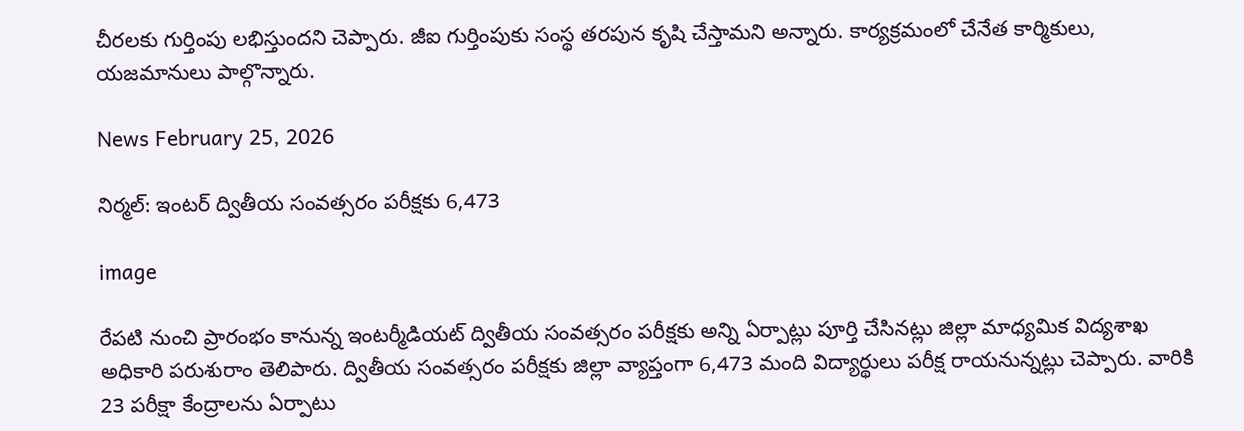చీరలకు గుర్తింపు లభిస్తుందని చెప్పారు. జీఐ గుర్తింపుకు సంస్థ తరపున కృషి చేస్తామని అన్నారు. కార్యక్రమంలో చేనేత కార్మికులు, యజమానులు పాల్గొన్నారు.

News February 25, 2026

నిర్మల్: ఇంటర్ ద్వితీయ సంవత్సరం పరీక్షకు 6,473

image

రేపటి నుంచి ప్రారంభం కానున్న ఇంటర్మీడియట్ ద్వితీయ సంవత్సరం పరీక్షకు అన్ని ఏర్పాట్లు పూర్తి చేసినట్లు జిల్లా మాధ్యమిక విద్యశాఖ అధికారి పరుశురాం తెలిపారు. ద్వితీయ సంవత్సరం పరీక్షకు జిల్లా వ్యాప్తంగా 6,473 మంది విద్యార్థులు పరీక్ష రాయనున్నట్లు చెప్పారు. వారికి 23 పరీక్షా కేంద్రాలను ఏర్పాటు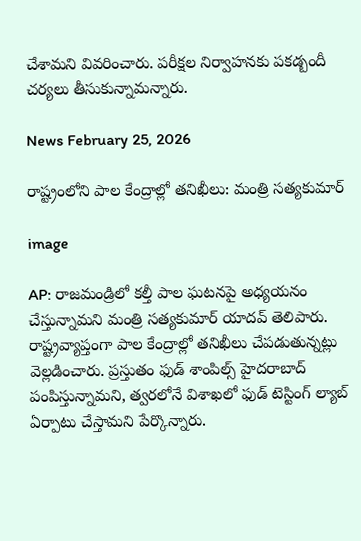చేశామని వివరించారు. పరీక్షల నిర్వాహనకు పకడ్బందీ చర్యలు తీసుకున్నామన్నారు.

News February 25, 2026

రాష్ట్రంలోని పాల కేంద్రాల్లో తనిఖీలు: మంత్రి సత్యకుమార్

image

AP: రాజమండ్రిలో కల్తీ పాల ఘటనపై అధ్యయనం చేస్తున్నామని మంత్రి సత్యకుమార్ యాదవ్ తెలిపారు. రాష్ట్రవ్యాప్తంగా పాల కేంద్రాల్లో తనిఖీలు చేపడుతున్నట్లు వెల్లడించారు. ప్రస్తుతం ఫుడ్ శాంపిల్స్ హైదరాబాద్ పంపిస్తున్నామని, త్వరలోనే విశాఖలో ఫుడ్ టెస్టింగ్ ల్యాబ్ ఏర్పాటు చేస్తామని పేర్కొన్నారు.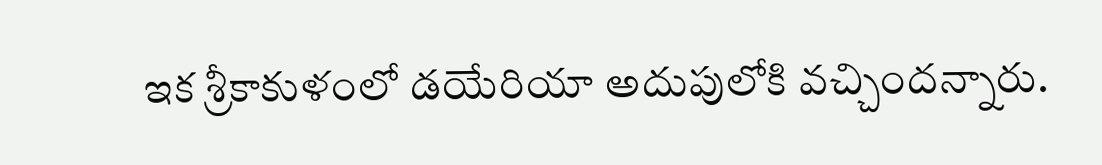ఇక శ్రీకాకుళంలో డయేరియా అదుపులోకి వచ్చిందన్నారు.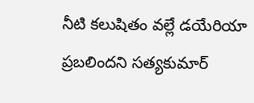నీటి కలుషితం వల్లే డయేరియా ప్రబలిందని సత్యకుమార్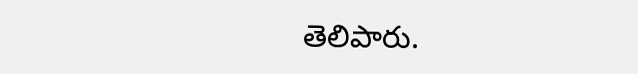తెలిపారు.